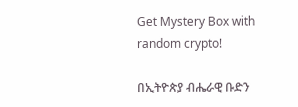Get Mystery Box with random crypto!

በኢትዮጵያ ብሔራዊ ቡድን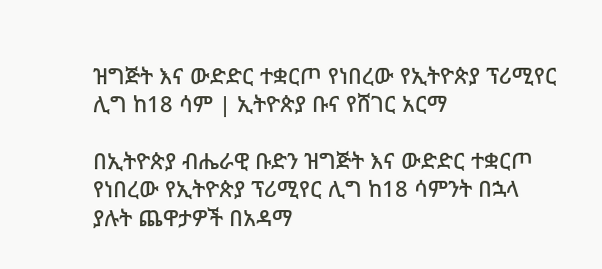ዝግጅት እና ውድድር ተቋርጦ የነበረው የኢትዮጵያ ፕሪሚየር ሊግ ከ18 ሳም | ኢትዮጵያ ቡና የሸገር አርማ

በኢትዮጵያ ብሔራዊ ቡድን ዝግጅት እና ውድድር ተቋርጦ የነበረው የኢትዮጵያ ፕሪሚየር ሊግ ከ18 ሳምንት በኋላ ያሉት ጨዋታዎች በአዳማ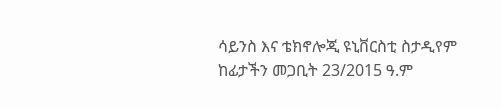ሳይንስ እና ቴክኖሎጂ ዩኒቨርስቲ ስታዲየም ከፊታችን መጋቢት 23/2015 ዓ.ም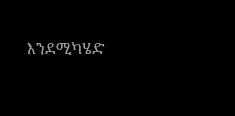እንደሚካሄድ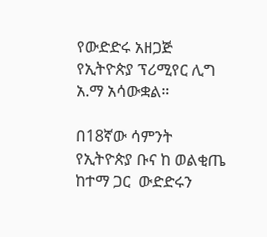የውድድሩ አዘጋጅ የኢትዮጵያ ፕሪሚየር ሊግ አ.ማ አሳውቋል።

በ18ኛው ሳምንት የኢትዮጵያ ቡና ከ ወልቂጤ ከተማ ጋር  ውድድሩን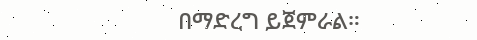በማድረግ ይጀምራል።